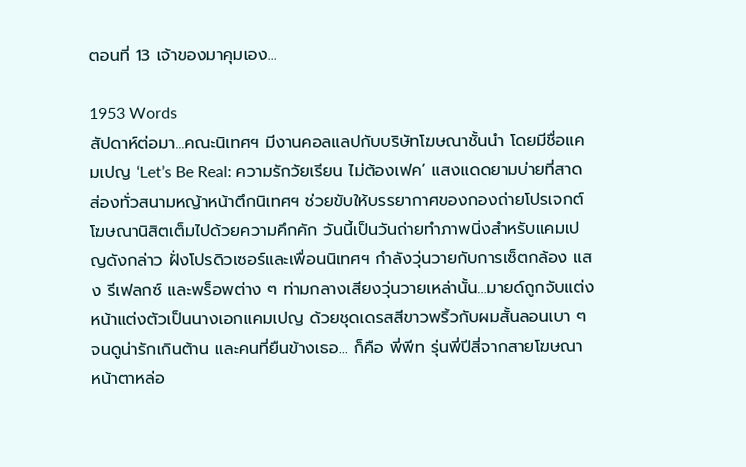ตอนที่ 13 เจ้าของมาคุมเอง...

1953 Words
สัปดาห์ต่อมา...คณะนิเทศฯ มีงานคอลแลปกับบริษัทโฆษณาชั้นนำ โดยมีชื่อแคมเปญ ‘Let’s Be Real: ความรักวัยเรียน ไม่ต้องเฟค’ แสงแดดยามบ่ายที่สาดส่องทั่วสนามหญ้าหน้าตึกนิเทศฯ ช่วยขับให้บรรยากาศของกองถ่ายโปรเจกต์โฆษณานิสิตเต็มไปด้วยความคึกคัก วันนี้เป็นวันถ่ายทำภาพนิ่งสำหรับแคมเปญดังกล่าว ฝั่งโปรดิวเซอร์และเพื่อนนิเทศฯ กำลังวุ่นวายกับการเซ็ตกล้อง แสง รีเฟลกซ์ และพร็อพต่าง ๆ ท่ามกลางเสียงวุ่นวายเหล่านั้น…มายด์ถูกจับแต่งหน้าแต่งตัวเป็นนางเอกแคมเปญ ด้วยชุดเดรสสีขาวพริ้วกับผมสั้นลอนเบา ๆ จนดูน่ารักเกินต้าน และคนที่ยืนข้างเธอ... ก็คือ พี่พีท รุ่นพี่ปีสี่จากสายโฆษณา หน้าตาหล่อ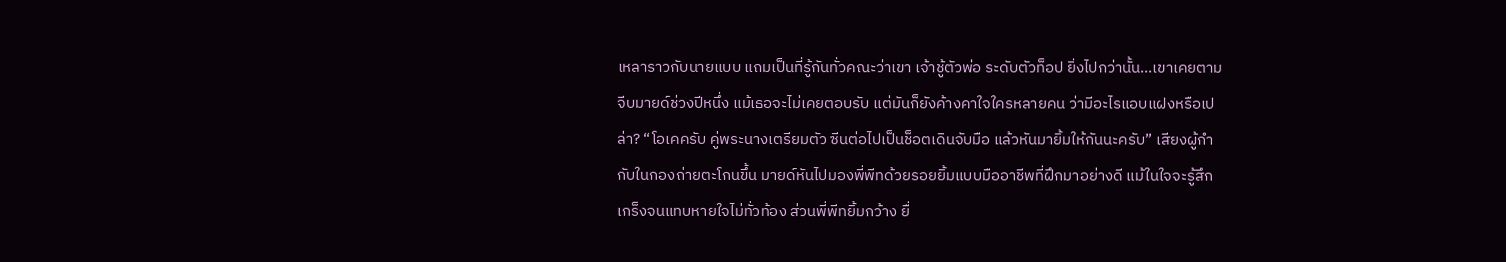เหลาราวกับนายแบบ แถมเป็นที่รู้กันทั่วคณะว่าเขา เจ้าชู้ตัวพ่อ ระดับตัวท็อป ยิ่งไปกว่านั้น...เขาเคยตามจีบมายด์ช่วงปีหนึ่ง แม้เธอจะไม่เคยตอบรับ แต่มันก็ยังค้างคาใจใครหลายคน ว่ามีอะไรแอบแฝงหรือเปล่า? “โอเคครับ คู่พระนางเตรียมตัว ซีนต่อไปเป็นช็อตเดินจับมือ แล้วหันมายิ้มให้กันนะครับ” เสียงผู้กำกับในกองถ่ายตะโกนขึ้น มายด์หันไปมองพี่พีทด้วยรอยยิ้มแบบมืออาชีพที่ฝึกมาอย่างดี แม้ในใจจะรู้สึกเกร็งจนแทบหายใจไม่ทั่วท้อง ส่วนพี่พีทยิ้มกว้าง ยื่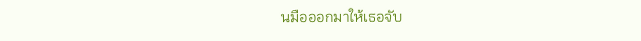นมือออกมาให้เธอจับ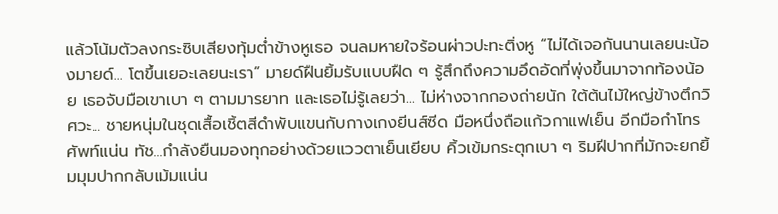แล้วโน้มตัวลงกระซิบเสียงทุ้มต่ำข้างหูเธอ จนลมหายใจร้อนผ่าวปะทะติ่งหู “ไม่ได้เจอกันนานเลยนะน้องมายด์... โตขึ้นเยอะเลยนะเรา” มายด์ฝืนยิ้มรับแบบฝืด ๆ รู้สึกถึงความอึดอัดที่พุ่งขึ้นมาจากท้องน้อย เธอจับมือเขาเบา ๆ ตามมารยาท และเธอไม่รู้เลยว่า... ไม่ห่างจากกองถ่ายนัก ใต้ต้นไม้ใหญ่ข้างตึกวิศวะ... ชายหนุ่มในชุดเสื้อเชิ้ตสีดำพับแขนกับกางเกงยีนส์ซีด มือหนึ่งถือแก้วกาแฟเย็น อีกมือกำโทรศัพท์แน่น ทัช...กำลังยืนมองทุกอย่างด้วยแววตาเย็นเยียบ คิ้วเข้มกระตุกเบา ๆ ริมฝีปากที่มักจะยกยิ้มมุมปากกลับเม้มแน่น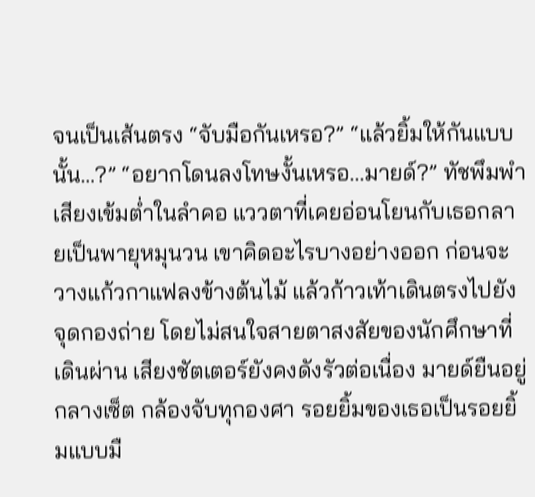จนเป็นเส้นตรง “จับมือกันเหรอ?” “แล้วยิ้มให้กันแบบนั้น…?” “อยากโดนลงโทษงั้นเหรอ...มายด์?” ทัชพึมพำเสียงเข้มต่ำในลำคอ แววตาที่เคยอ่อนโยนกับเธอกลายเป็นพายุหมุนวน เขาคิดอะไรบางอย่างออก ก่อนจะวางแก้วกาแฟลงข้างต้นไม้ แล้วก้าวเท้าเดินตรงไปยังจุดกองถ่าย โดยไม่สนใจสายตาสงสัยของนักศึกษาที่เดินผ่าน เสียงชัตเตอร์ยังคงดังรัวต่อเนื่อง มายด์ยืนอยู่กลางเซ็ต กล้องจับทุกองศา รอยยิ้มของเธอเป็นรอยยิ้มแบบมื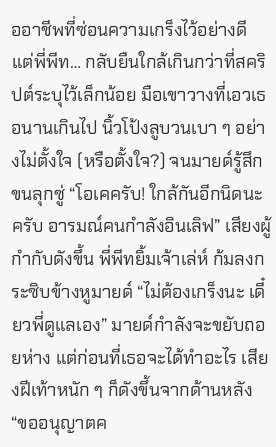ออาชีพที่ซ่อนความเกร็งไว้อย่างดี แต่พี่พีท… กลับยืนใกล้เกินกว่าที่สคริปต์ระบุไว้เล็กน้อย มือเขาวางที่เอวเธอนานเกินไป นิ้วโป้งลูบวนเบา ๆ อย่างไม่ตั้งใจ (หรือตั้งใจ?) จนมายด์รู้สึกขนลุกซู่ “โอเคครับ! ใกล้กันอีกนิดนะครับ อารมณ์คนกำลังอินเลิฟ” เสียงผู้กำกับดังขึ้น พี่พีทยิ้มเจ้าเล่ห์ ก้มลงกระซิบข้างหูมายด์ “ไม่ต้องเกร็งนะ เดี๋ยวพี่ดูแลเอง” มายด์กำลังจะขยับถอยห่าง แต่ก่อนที่เธอจะได้ทำอะไร เสียงฝีเท้าหนัก ๆ ก็ดังขึ้นจากด้านหลัง “ขออนุญาตค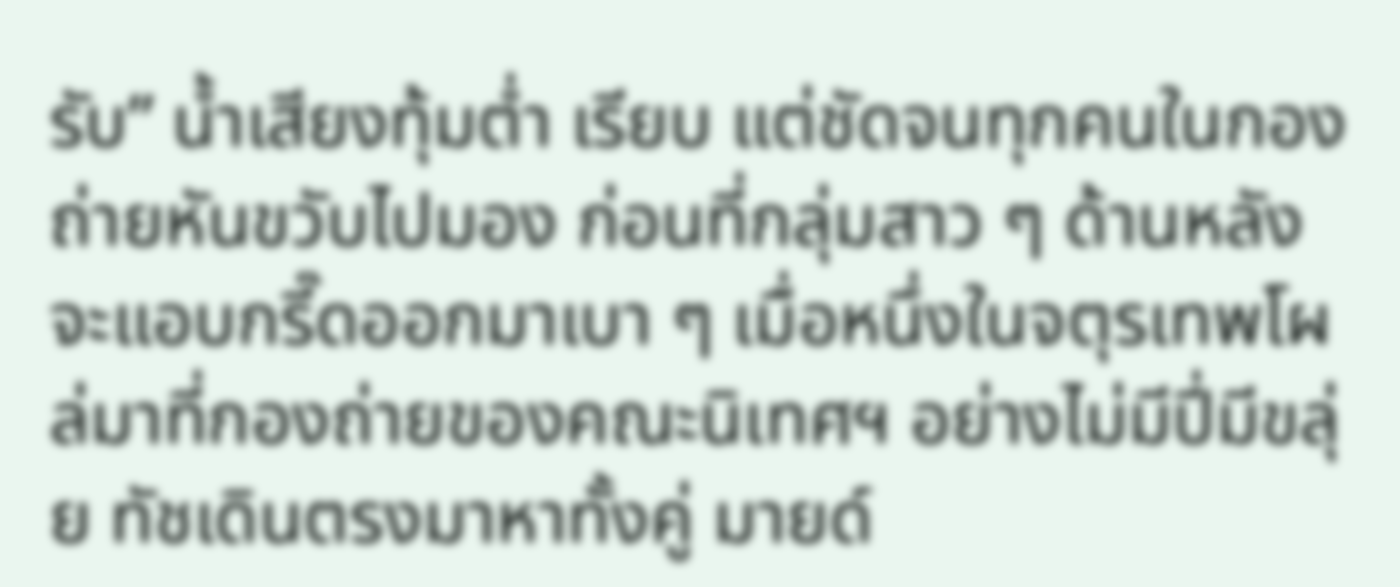รับ” น้ำเสียงทุ้มต่ำ เรียบ แต่ชัดจนทุกคนในกองถ่ายหันขวับไปมอง ก่อนที่กลุ่มสาว ๆ ด้านหลังจะแอบกรี๊ดออกมาเบา ๆ เมื่อหนึ่งในจตุรเทพโผล่มาที่กองถ่ายของคณะนิเทศฯ อย่างไม่มีปี่มีขลุ่ย ทัชเดินตรงมาหาทั้งคู่ มายด์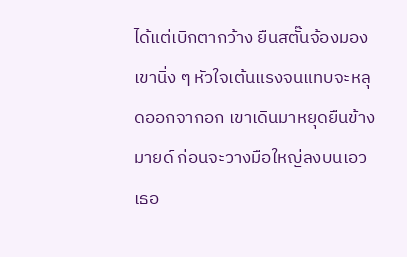ได้แต่เบิกตากว้าง ยืนสตั๊นจ้องมองเขานิ่ง ๆ หัวใจเต้นแรงจนแทบจะหลุดออกจากอก เขาเดินมาหยุดยืนข้างมายด์ ก่อนจะวางมือใหญ่ลงบนเอวเธอ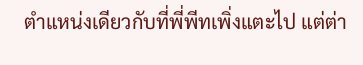ตำแหน่งเดียวกับที่พี่พีทเพิ่งแตะไป แต่ต่า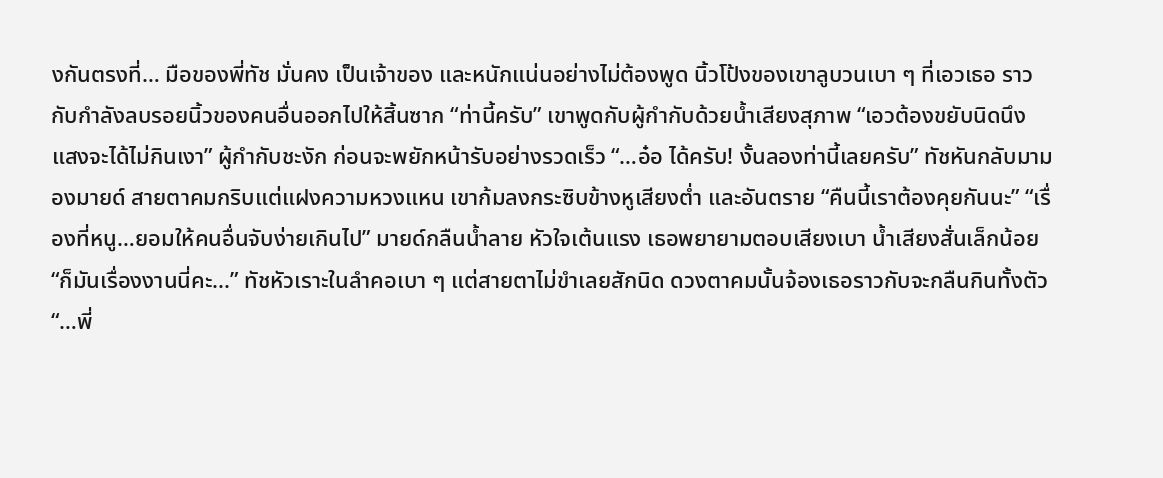งกันตรงที่… มือของพี่ทัช มั่นคง เป็นเจ้าของ และหนักแน่นอย่างไม่ต้องพูด นิ้วโป้งของเขาลูบวนเบา ๆ ที่เอวเธอ ราวกับกำลังลบรอยนิ้วของคนอื่นออกไปให้สิ้นซาก “ท่านี้ครับ” เขาพูดกับผู้กำกับด้วยน้ำเสียงสุภาพ “เอวต้องขยับนิดนึง แสงจะได้ไม่กินเงา” ผู้กำกับชะงัก ก่อนจะพยักหน้ารับอย่างรวดเร็ว “…อ๋อ ได้ครับ! งั้นลองท่านี้เลยครับ” ทัชหันกลับมามองมายด์ สายตาคมกริบแต่แฝงความหวงแหน เขาก้มลงกระซิบข้างหูเสียงต่ำ และอันตราย “คืนนี้เราต้องคุยกันนะ” “เรื่องที่หนู…ยอมให้คนอื่นจับง่ายเกินไป” มายด์กลืนน้ำลาย หัวใจเต้นแรง เธอพยายามตอบเสียงเบา น้ำเสียงสั่นเล็กน้อย “ก็มันเรื่องงานนี่คะ...” ทัชหัวเราะในลำคอเบา ๆ แต่สายตาไม่ขำเลยสักนิด ดวงตาคมนั้นจ้องเธอราวกับจะกลืนกินทั้งตัว “…พี่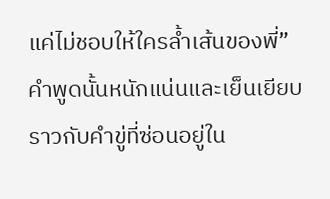แค่ไม่ชอบให้ใครล้ำเส้นของพี่” คำพูดนั้นหนักแน่นและเย็นเยียบราวกับคำขู่ที่ซ่อนอยู่ใน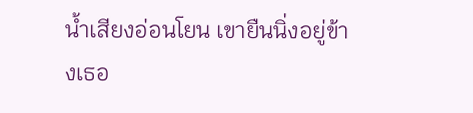น้ำเสียงอ่อนโยน เขายืนนิ่งอยู่ข้างเธอ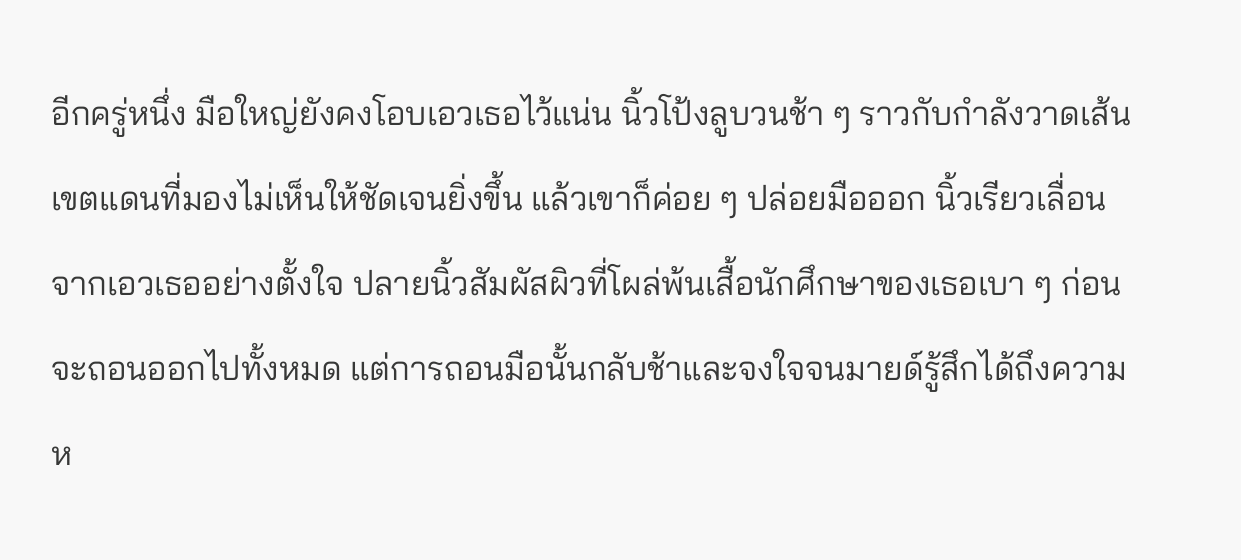อีกครู่หนึ่ง มือใหญ่ยังคงโอบเอวเธอไว้แน่น นิ้วโป้งลูบวนช้า ๆ ราวกับกำลังวาดเส้นเขตแดนที่มองไม่เห็นให้ชัดเจนยิ่งขึ้น แล้วเขาก็ค่อย ๆ ปล่อยมือออก นิ้วเรียวเลื่อนจากเอวเธออย่างตั้งใจ ปลายนิ้วสัมผัสผิวที่โผล่พ้นเสื้อนักศึกษาของเธอเบา ๆ ก่อนจะถอนออกไปทั้งหมด แต่การถอนมือนั้นกลับช้าและจงใจจนมายด์รู้สึกได้ถึงความห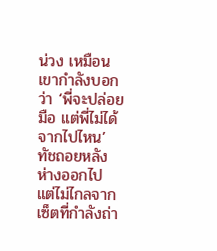น่วง เหมือนเขากำลังบอกว่า ‘พี่จะปล่อยมือ แต่พี่ไม่ได้จากไปไหน’ ทัชถอยหลังห่างออกไป แต่ไม่ไกลจากเซ็ตที่กำลังถ่า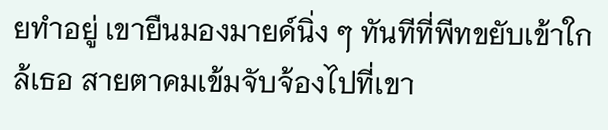ยทำอยู่ เขายืนมองมายด์นิ่ง ๆ ทันทีที่พีทขยับเข้าใกล้เธอ สายตาคมเข้มจับจ้องไปที่เขา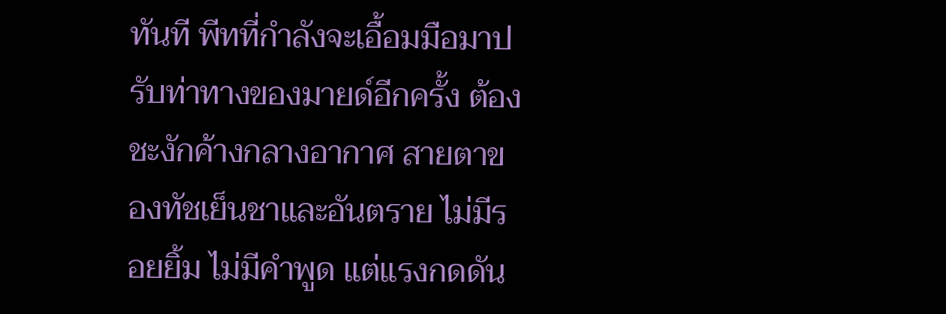ทันที พีทที่กำลังจะเอื้อมมือมาปรับท่าทางของมายด์อีกครั้ง ต้องชะงักค้างกลางอากาศ สายตาของทัชเย็นชาและอันตราย ไม่มีรอยยิ้ม ไม่มีคำพูด แต่แรงกดดัน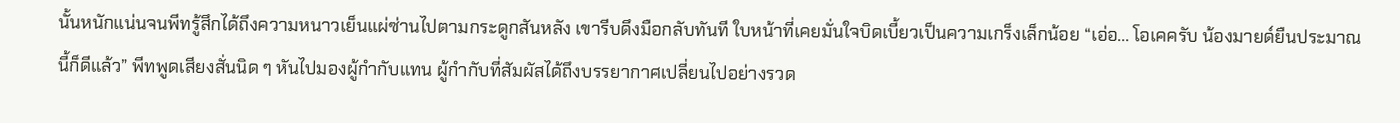นั้นหนักแน่นจนพีทรู้สึกได้ถึงความหนาวเย็นแผ่ซ่านไปตามกระดูกสันหลัง เขารีบดึงมือกลับทันที ใบหน้าที่เคยมั่นใจบิดเบี้ยวเป็นความเกร็งเล็กน้อย “เอ่อ... โอเคครับ น้องมายด์ยืนประมาณนี้ก็ดีแล้ว” พีทพูดเสียงสั่นนิด ๆ หันไปมองผู้กำกับแทน ผู้กำกับที่สัมผัสได้ถึงบรรยากาศเปลี่ยนไปอย่างรวด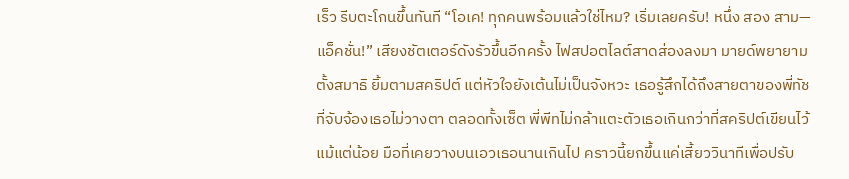เร็ว รีบตะโกนขึ้นทันที “โอเค! ทุกคนพร้อมแล้วใช่ไหม? เริ่มเลยครับ! หนึ่ง สอง สาม—แอ็คชั่น!” เสียงชัตเตอร์ดังรัวขึ้นอีกครั้ง ไฟสปอตไลต์สาดส่องลงมา มายด์พยายามตั้งสมาธิ ยิ้มตามสคริปต์ แต่หัวใจยังเต้นไม่เป็นจังหวะ เธอรู้สึกได้ถึงสายตาของพี่ทัชที่จับจ้องเธอไม่วางตา ตลอดทั้งเซ็ต พี่พีทไม่กล้าแตะตัวเธอเกินกว่าที่สคริปต์เขียนไว้แม้แต่น้อย มือที่เคยวางบนเอวเธอนานเกินไป คราวนี้ยกขึ้นแค่เสี้ยววินาทีเพื่อปรับ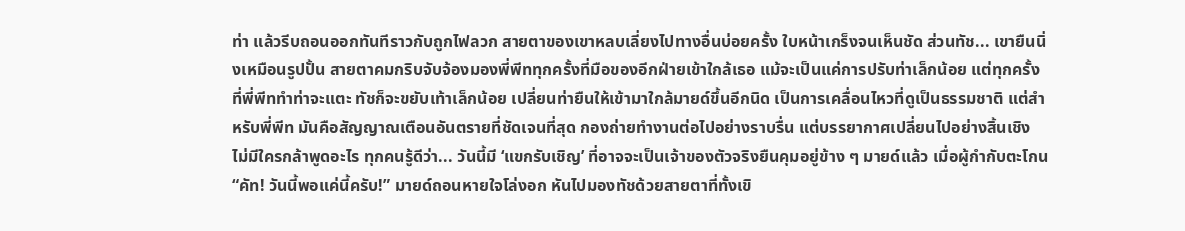ท่า แล้วรีบถอนออกทันทีราวกับถูกไฟลวก สายตาของเขาหลบเลี่ยงไปทางอื่นบ่อยครั้ง ใบหน้าเกร็งจนเห็นชัด ส่วนทัช... เขายืนนิ่งเหมือนรูปปั้น สายตาคมกริบจับจ้องมองพี่พีททุกครั้งที่มือของอีกฝ่ายเข้าใกล้เธอ แม้จะเป็นแค่การปรับท่าเล็กน้อย แต่ทุกครั้งที่พี่พีททำท่าจะแตะ ทัชก็จะขยับเท้าเล็กน้อย เปลี่ยนท่ายืนให้เข้ามาใกล้มายด์ขึ้นอีกนิด เป็นการเคลื่อนไหวที่ดูเป็นธรรมชาติ แต่สำหรับพี่พีท มันคือสัญญาณเตือนอันตรายที่ชัดเจนที่สุด กองถ่ายทำงานต่อไปอย่างราบรื่น แต่บรรยากาศเปลี่ยนไปอย่างสิ้นเชิง ไม่มีใครกล้าพูดอะไร ทุกคนรู้ดีว่า... วันนี้มี ‘แขกรับเชิญ’ ที่อาจจะเป็นเจ้าของตัวจริงยืนคุมอยู่ข้าง ๆ มายด์แล้ว เมื่อผู้กำกับตะโกน “คัท! วันนี้พอแค่นี้ครับ!” มายด์ถอนหายใจโล่งอก หันไปมองทัชด้วยสายตาที่ทั้งเขิ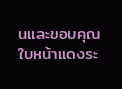นและขอบคุณ ใบหน้าแดงระ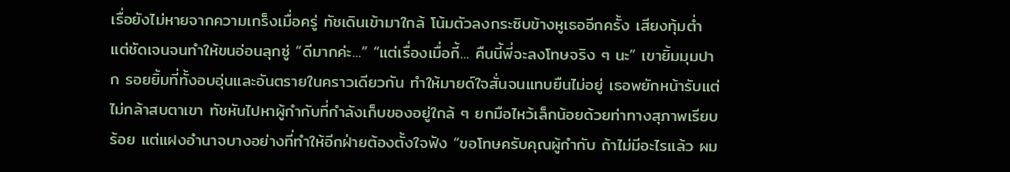เรื่อยังไม่หายจากความเกร็งเมื่อครู่ ทัชเดินเข้ามาใกล้ โน้มตัวลงกระซิบข้างหูเธออีกครั้ง เสียงทุ้มต่ำแต่ชัดเจนจนทำให้ขนอ่อนลุกซู่ “ดีมากค่ะ...” “แต่เรื่องเมื่อกี้... คืนนี้พี่จะลงโทษจริง ๆ นะ” เขายิ้มมุมปาก รอยยิ้มที่ทั้งอบอุ่นและอันตรายในคราวเดียวกัน ทำให้มายด์ใจสั่นจนแทบยืนไม่อยู่ เธอพยักหน้ารับแต่ไม่กล้าสบตาเขา ทัชหันไปหาผู้กำกับที่กำลังเก็บของอยู่ใกล้ ๆ ยกมือไหว้เล็กน้อยด้วยท่าทางสุภาพเรียบร้อย แต่แฝงอำนาจบางอย่างที่ทำให้อีกฝ่ายต้องตั้งใจฟัง “ขอโทษครับคุณผู้กำกับ ถ้าไม่มีอะไรแล้ว ผม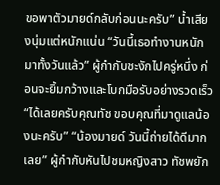ขอพาตัวมายด์กลับก่อนนะครับ” น้ำเสียงนุ่มแต่หนักแน่น “วันนี้เธอทำงานหนักมาทั้งวันแล้ว” ผู้กำกับชะงักไปครู่หนึ่ง ก่อนจะยิ้มกว้างและโบกมือรับอย่างรวดเร็ว “ได้เลยครับคุณทัช ขอบคุณที่มาดูแลน้องนะครับ” “น้องมายด์ วันนี้ถ่ายได้ดีมากเลย” ผู้กำกับหันไปชมหญิงสาว ทัชพยัก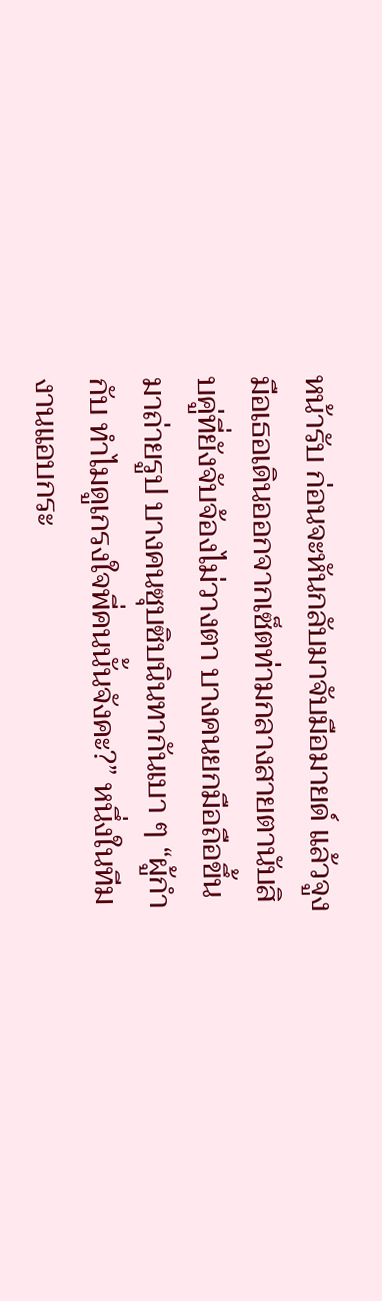หน้ารับ ก่อนจะหันกลับมาจับมือมายด์ แล้วจูงมือเธอเดินออกจากเซ็ตท่ามกลางสายตานับสิบคู่ที่ยังจับจ้องไม่วางตา บางคนยกมือถือขึ้นมาถ่ายรูป บางคนซุบซิบนินทากันเบา ๆ “ผู้กำกับ ทำไมดูเกรงใจพี่คนนั้นจังคะ?” หนึ่งในทีมงานแอบกระ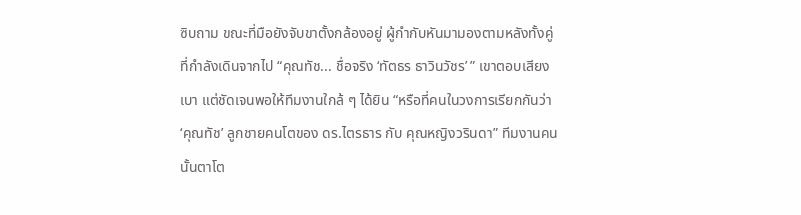ซิบถาม ขณะที่มือยังจับขาตั้งกล้องอยู่ ผู้กำกับหันมามองตามหลังทั้งคู่ที่กำลังเดินจากไป “คุณทัช... ชื่อจริง ‘ทัตธร ธาวินวัชร’ ” เขาตอบเสียงเบา แต่ชัดเจนพอให้ทีมงานใกล้ ๆ ได้ยิน “หรือที่คนในวงการเรียกกันว่า ‘คุณทัช’ ลูกชายคนโตของ ดร.ไตรธาร กับ คุณหญิงวรินดา” ทีมงานคนนั้นตาโต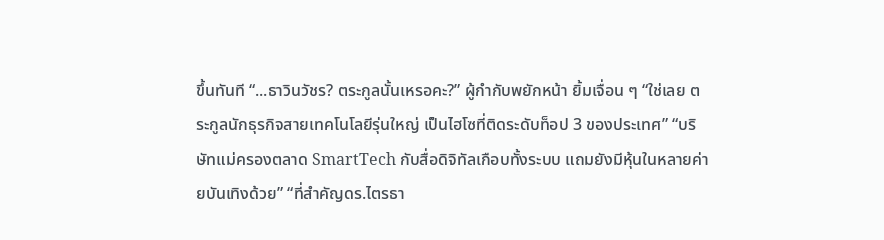ขึ้นทันที “...ธาวินวัชร? ตระกูลนั้นเหรอคะ?” ผู้กำกับพยักหน้า ยิ้มเจื่อน ๆ “ใช่เลย ตระกูลนักธุรกิจสายเทคโนโลยีรุ่นใหญ่ เป็นไฮโซที่ติดระดับท็อป 3 ของประเทศ” “บริษัทแม่ครองตลาด SmartTech กับสื่อดิจิทัลเกือบทั้งระบบ แถมยังมีหุ้นในหลายค่ายบันเทิงด้วย” “ที่สำคัญดร.ไตรธา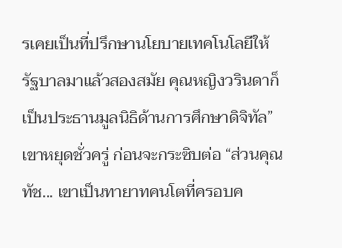รเคยเป็นที่ปรึกษานโยบายเทคโนโลยีให้รัฐบาลมาแล้วสองสมัย คุณหญิงวรินดาก็เป็นประธานมูลนิธิด้านการศึกษาดิจิทัล” เขาหยุดชั่วครู่ ก่อนจะกระซิบต่อ “ส่วนคุณทัช... เขาเป็นทายาทคนโตที่ครอบค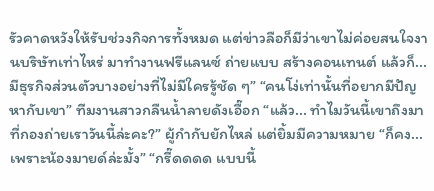รัวคาดหวังให้รับช่วงกิจการทั้งหมด แต่ข่าวลือก็มีว่าเขาไม่ค่อยสนใจงานบริษัทเท่าไหร่ มาทำงานฟรีแลนซ์ ถ่ายแบบ สร้างคอนเทนต์ แล้วก็... มีธุรกิจส่วนตัวบางอย่างที่ไม่มีใครรู้ชัด ๆ” “คนโง่เท่านั้นที่อยากมีปัญหากับเขา” ทีมงานสาวกลืนน้ำลายดังเอื๊อก “แล้ว... ทำไมวันนี้เขาถึงมาที่กองถ่ายเราวันนี้ล่ะคะ?” ผู้กำกับยักไหล่ แต่ยิ้มมีความหมาย “ก็คง...เพราะน้องมายด์ล่ะมั้ง” “กรี๊ดดดด แบบนี้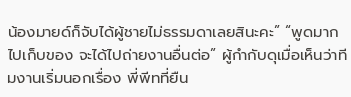น้องมายด์ก็จับได้ผู้ชายไม่ธรรมดาเลยสินะคะ” “พูดมาก ไปเก็บของ จะได้ไปถ่ายงานอื่นต่อ” ผู้กำกับดุเมื่อเห็นว่าทีมงานเริ่มนอกเรื่อง พี่พีทที่ยืน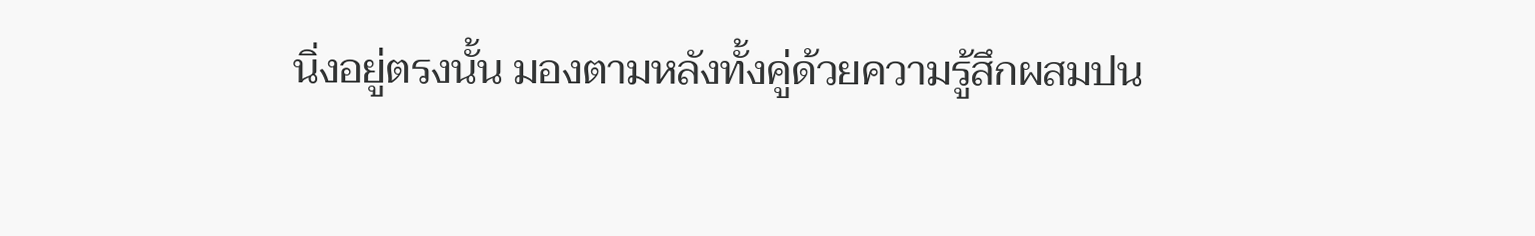นิ่งอยู่ตรงนั้น มองตามหลังทั้งคู่ด้วยความรู้สึกผสมปน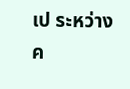เป ระหว่างค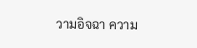วามอิจฉา ความ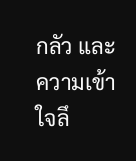กลัว และความเข้าใจลึ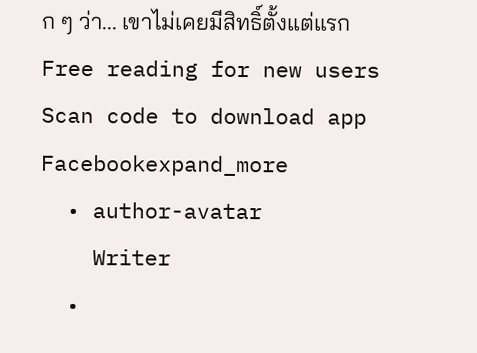ก ๆ ว่า... เขาไม่เคยมีสิทธิ์ตั้งแต่แรก
Free reading for new users
Scan code to download app
Facebookexpand_more
  • author-avatar
    Writer
  •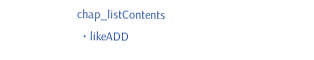chap_listContents
  • likeADD